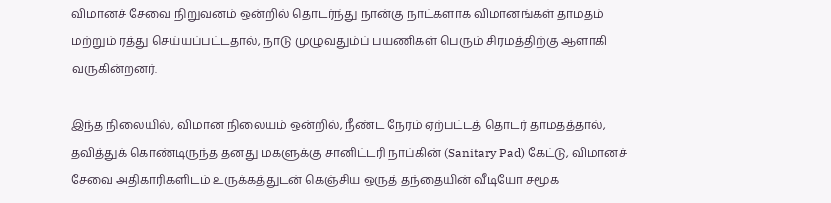விமானச் சேவை நிறுவனம் ஒன்றில் தொடர்ந்து நான்கு நாட்களாக விமானங்கள் தாமதம் மற்றும் ரத்து செய்யப்பட்டதால், நாடு முழுவதும்ப் பயணிகள் பெரும் சிரமத்திற்கு ஆளாகி வருகின்றனர்.

இந்த நிலையில், விமான நிலையம் ஒன்றில், நீண்ட நேரம் ஏற்பட்டத் தொடர் தாமதத்தால், தவித்துக் கொண்டிருந்த தனது மகளுக்கு சானிட்டரி நாப்கின் (Sanitary Pad) கேட்டு, விமானச் சேவை அதிகாரிகளிடம் உருக்கத்துடன் கெஞ்சிய ஒருத் தந்தையின் வீடியோ சமூக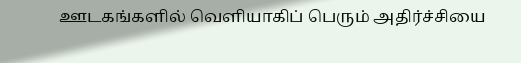ஊடகங்களில் வெளியாகிப் பெரும் அதிர்ச்சியை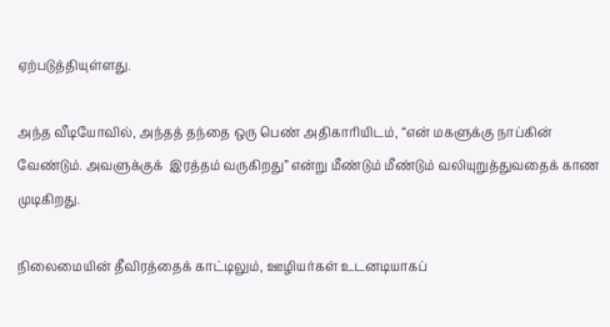ஏற்படுத்தியுள்ளது.

அந்த வீடியோவில், அந்தத் தந்தை ஒரு பெண் அதிகாரியிடம், “என் மகளுக்கு நாப்கின் வேண்டும். அவளுக்குக்  இரத்தம் வருகிறது” என்று மீண்டும் மீண்டும் வலியுறுத்துவதைக் காண முடிகிறது.

நிலைமையின் தீவிரத்தைக் காட்டிலும், ஊழியர்கள் உடனடியாகப்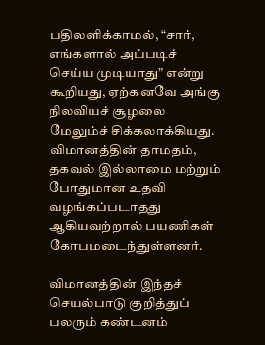பதிலளிக்காமல், “சார், எங்களால் அப்படிச் செய்ய முடியாது” என்று கூறியது, ஏற்கனவே அங்கு நிலவியச் சூழலை மேலும்ச் சிக்கலாக்கியது. விமானத்தின் தாமதம், தகவல் இல்லாமை மற்றும் போதுமான உதவி வழங்கப்படாதது ஆகியவற்றால் பயணிகள் கோபமடைந்துள்ளனர்.

விமானத்தின் இந்தச் செயல்பாடு குறித்துப் பலரும் கண்டனம்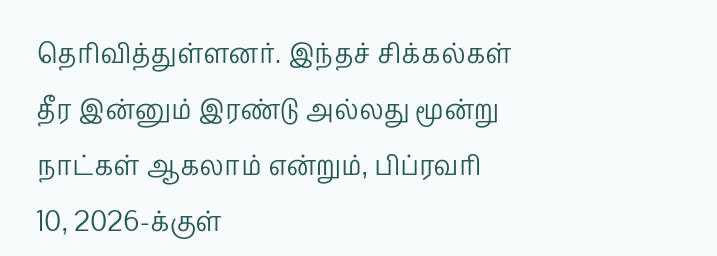தெரிவித்துள்ளனர். இந்தச் சிக்கல்கள் தீர இன்னும் இரண்டு அல்லது மூன்று நாட்கள் ஆகலாம் என்றும், பிப்ரவரி 10, 2026-க்குள்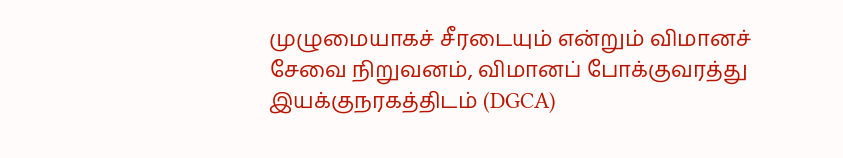முழுமையாகச் சீரடையும் என்றும் விமானச் சேவை நிறுவனம், விமானப் போக்குவரத்து இயக்குநரகத்திடம் (DGCA)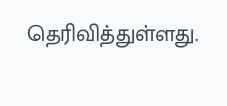தெரிவித்துள்ளது.